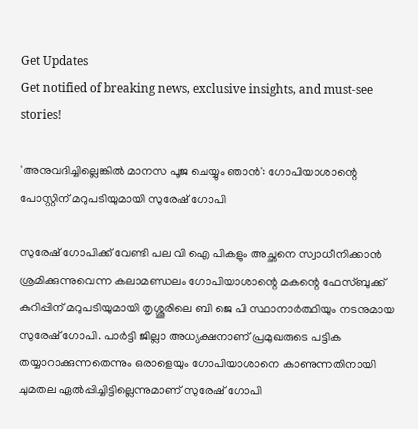Get Updates
Get notified of breaking news, exclusive insights, and must-see stories!

'അനുവദിച്ചില്ലെങ്കില്‍ മാനസ പൂജ ചെയ്യും ഞാന്‍': ഗോപിയാശാന്റെ പോസ്റ്റിന് മറുപടിയുമായി സുരേഷ് ഗോപി

സുരേഷ് ഗോപിക്ക് വേണ്ടി പല വി ഐ പികളും അച്ഛനെ സ്വാധീനിക്കാന്‍ ശ്രമിക്കുന്നുവെന്ന കലാമണ്ഡലം ഗോപിയാശാന്റെ മകന്റെ ഫേസ്ബുക്ക് കുറിപ്പിന് മറുപടിയുമായി തൃശ്ശൂരിലെ ബി ജെ പി സ്ഥാനാർത്ഥിയും നടനുമായ സുരേഷ് ഗോപി. പാര്‍ട്ടി ജില്ലാ അധ്യക്ഷനാണ് പ്രമുഖരുടെ പട്ടിക തയ്യാറാക്കുന്നതെന്നും ഒരാളെയും ഗോപിയാശാനെ കാണുന്നതിനായി ചുമതല ഏല്‍പ്പിച്ചിട്ടില്ലെന്നുമാണ് സുരേഷ് ഗോപി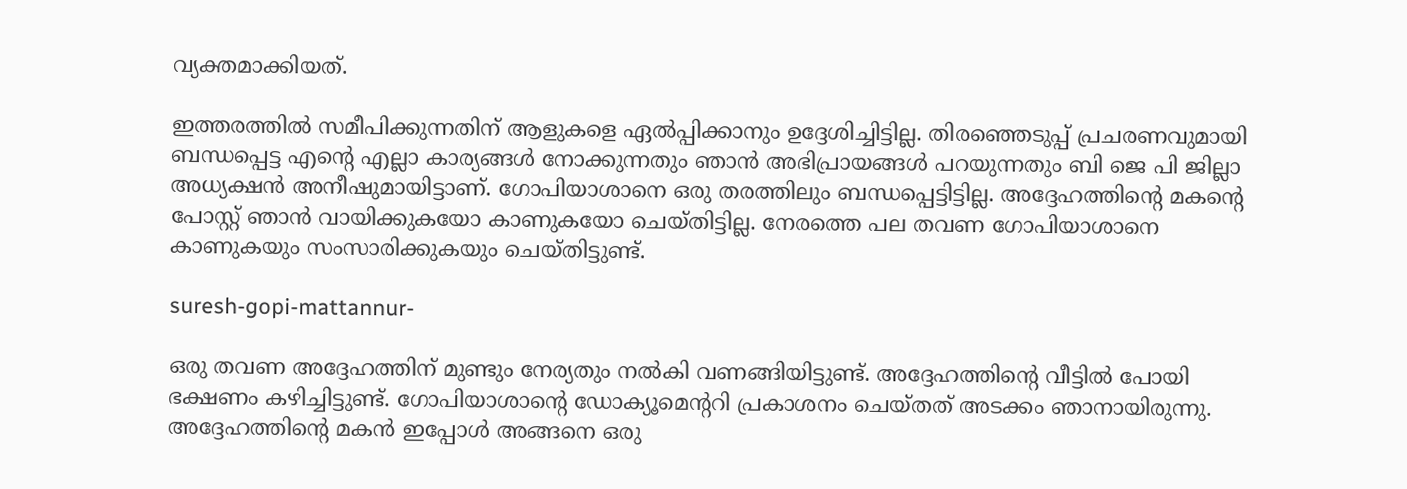വ്യക്തമാക്കിയത്.

ഇത്തരത്തില്‍ സമീപിക്കുന്നതിന് ആളുകളെ ഏല്‍പ്പിക്കാനും ഉദ്ദേശിച്ചിട്ടില്ല. തിരഞ്ഞെടുപ്പ് പ്രചരണവുമായി ബന്ധപ്പെട്ട എന്റെ എല്ലാ കാര്യങ്ങള്‍ നോക്കുന്നതും ഞാന്‍ അഭിപ്രായങ്ങള്‍ പറയുന്നതും ബി ജെ പി ജില്ലാ അധ്യക്ഷൻ അനീഷുമായിട്ടാണ്. ഗോപിയാശാനെ ഒരു തരത്തിലും ബന്ധപ്പെട്ടിട്ടില്ല. അദ്ദേഹത്തിന്റെ മകന്റെ പോസ്റ്റ് ഞാന്‍ വായിക്കുകയോ കാണുകയോ ചെയ്തിട്ടില്ല. നേരത്തെ പല തവണ ഗോപിയാശാനെ കാണുകയും സംസാരിക്കുകയും ചെയ്തിട്ടുണ്ട്.

suresh-gopi-mattannur-

ഒരു തവണ അദ്ദേഹത്തിന് മുണ്ടും നേര്യതും നല്‍കി വണങ്ങിയിട്ടുണ്ട്. അദ്ദേഹത്തിന്‍റെ വീട്ടില്‍ പോയി ഭക്ഷണം കഴിച്ചിട്ടുണ്ട്. ഗോപിയാശാന്‍റെ ഡോക്യൂമെന്‍ററി പ്രകാശനം ചെയ്തത് അടക്കം ഞാനായിരുന്നു. അദ്ദേഹത്തിന്റെ മകന്‍ ഇപ്പോള്‍ അങ്ങനെ ഒരു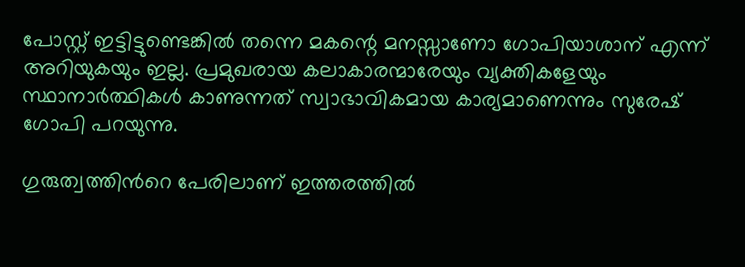പോസ്റ്റ് ഇട്ടിട്ടുണ്ടെങ്കില്‍ തന്നെ മകന്റെ മനസ്സാണോ ഗോപിയാശാന് എന്ന് അറിയുകയും ഇല്ല. പ്രമുഖരായ കലാകാരന്മാരേയും വ്യക്തികളേയും സ്ഥാനാർത്ഥികള്‍ കാണുന്നത് സ്വാഭാവികമായ കാര്യമാണെന്നും സുരേഷ് ഗോപി പറയുന്നു.

ഗുരുത്വത്തിന്‍റെ പേരിലാണ് ഇത്തരത്തില്‍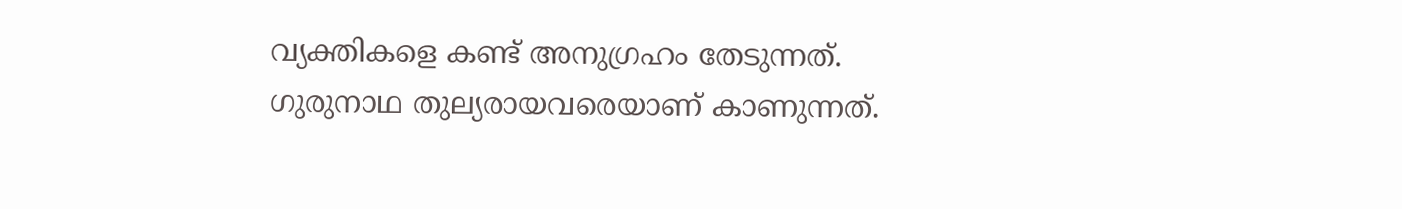വ്യക്തികളെ കണ്ട് അനുഗ്രഹം തേടുന്നത്. ഗുരുനാഥ തുല്യരായവരെയാണ് കാണുന്നത്.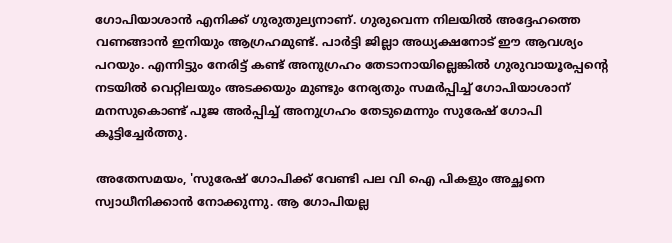ഗോപിയാശാന്‍ എനിക്ക് ഗുരുതുല്യനാണ്. ഗുരുവെന്ന നിലയില്‍ അദ്ദേഹത്തെ വണങ്ങാൻ ഇനിയും ആഗ്രഹമുണ്ട്. പാര്‍ട്ടി ജില്ലാ അധ്യക്ഷനോട് ഈ ആവശ്യം പറയും. എന്നിട്ടും നേരിട്ട് കണ്ട് അനുഗ്രഹം തേടാനായില്ലെങ്കില്‍ ഗുരുവായൂരപ്പന്‍റെ നടയിൽ വെറ്റിലയും അടക്കയും മുണ്ടും നേര്യതും സമര്‍പ്പിച്ച് ഗോപിയാശാന് മനസുകൊണ്ട് പൂജ അര്‍പ്പിച്ച് അനുഗ്രഹം തേടുമെന്നും സുരേഷ് ഗോപി കൂട്ടിച്ചേർത്തു.

അതേസമയം, 'സുരേഷ് ഗോപിക്ക് വേണ്ടി പല വി ഐ പികളും അച്ഛനെ സ്വാധീനിക്കാന്‍ നോക്കുന്നു. ആ ഗോപിയല്ല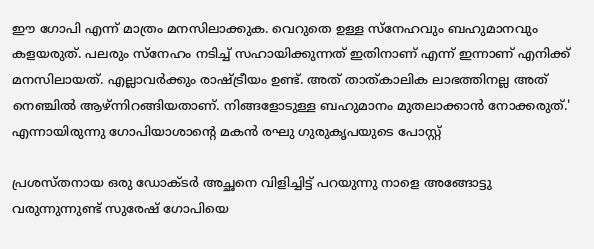ഈ ഗോപി എന്ന് മാത്രം മനസിലാക്കുക. വെറുതെ ഉള്ള സ്‌നേഹവും ബഹുമാനവും കളയരുത്. പലരും സ്‌നേഹം നടിച്ച് സഹായിക്കുന്നത് ഇതിനാണ് എന്ന് ഇന്നാണ് എനിക്ക് മനസിലായത്. എല്ലാവര്‍ക്കും രാഷ്ട്രീയം ഉണ്ട്. അത് താത്കാലിക ലാഭത്തിനല്ല അത് നെഞ്ചില്‍ ആഴ്ന്നിറങ്ങിയതാണ്. നിങ്ങളോടുള്ള ബഹുമാനം മുതലാക്കാന്‍ നോക്കരുത്.' എന്നായിരുന്നു ഗോപിയാശാന്റെ മകന്‍ രഘു ഗുരുകൃപയുടെ പോസ്റ്റ്

പ്രശസ്തനായ ഒരു ഡോക്ടര്‍ അച്ഛനെ വിളിച്ചിട്ട് പറയുന്നു നാളെ അങ്ങോട്ടു വരുന്നുന്നുണ്ട് സുരേഷ് ഗോപിയെ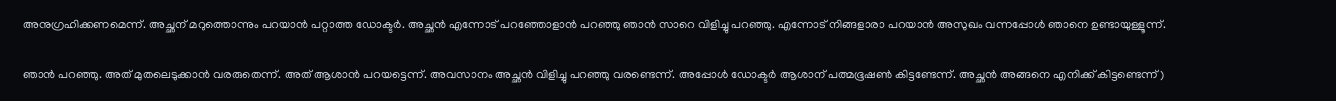അനുഗ്രഹിക്കണമെന്ന്. അച്ഛന് മറുത്തൊന്നും പറയാന്‍ പറ്റാത്ത ഡോക്ടര്‍. അച്ഛന്‍ എന്നോട് പറഞ്ഞോളാന്‍ പറഞ്ഞു ഞാന്‍ സാറെ വിളിച്ചു പറഞ്ഞു. എന്നോട് നിങ്ങളാരാ പറയാന്‍ അസുഖം വന്നപ്പോള്‍ ഞാനെ ഉണ്ടായുള്ളൂന്ന്.

ഞാന്‍ പറഞ്ഞു. അത് മുതലെടുക്കാന്‍ വരരുതെന്ന്. അത് ആശാന്‍ പറയട്ടെന്ന്. അവസാനം അച്ഛന്‍ വിളിച്ചു പറഞ്ഞു വരണ്ടെന്ന്. അപ്പോള്‍ ഡോക്ടര്‍ ആശാന് പത്മഭൂഷണ്‍ കിട്ടണ്ടേന്ന്. അച്ഛന്‍ അങ്ങനെ എനിക്ക് കിട്ടണ്ടെന്ന്)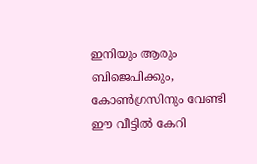ഇനിയും ആരും ബിജെപിക്കും, കോണ്‍ഗ്രസിനും വേണ്ടി ഈ വീട്ടില്‍ കേറി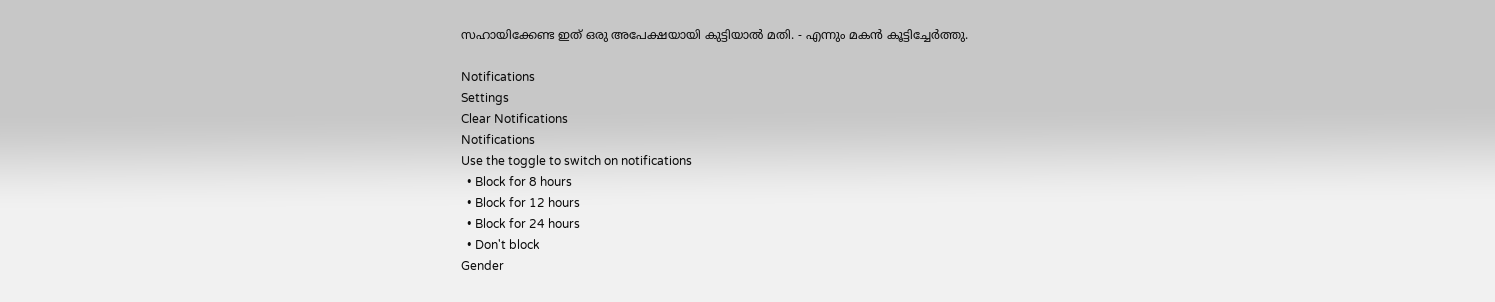സഹായിക്കേണ്ട ഇത് ഒരു അപേക്ഷയായി കുട്ടിയാല്‍ മതി. - എന്നും മകന്‍ കൂട്ടിച്ചേർത്തു.

Notifications
Settings
Clear Notifications
Notifications
Use the toggle to switch on notifications
  • Block for 8 hours
  • Block for 12 hours
  • Block for 24 hours
  • Don't block
Gender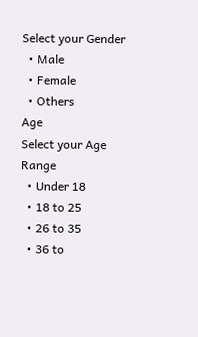Select your Gender
  • Male
  • Female
  • Others
Age
Select your Age Range
  • Under 18
  • 18 to 25
  • 26 to 35
  • 36 to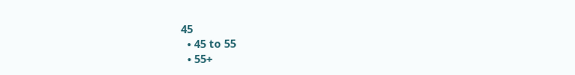45
  • 45 to 55
  • 55+